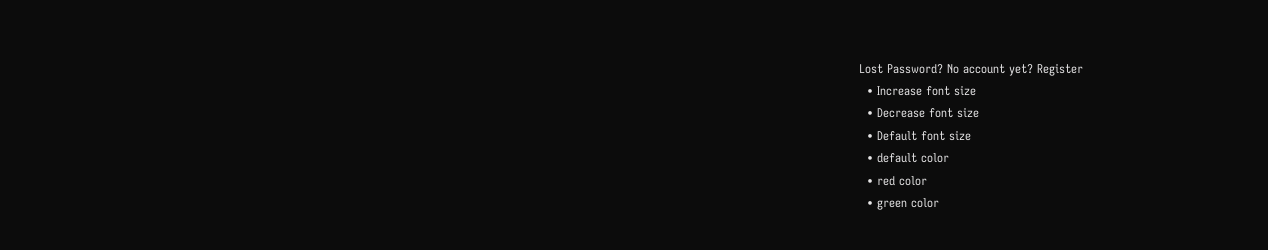Lost Password? No account yet? Register
  • Increase font size
  • Decrease font size
  • Default font size
  • default color
  • red color
  • green color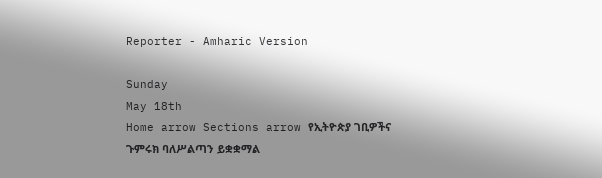Reporter - Amharic Version

Sunday
May 18th
Home arrow Sections arrow የኢትዮጵያ ገቢዎችና ጉምሩክ ባለሥልጣን ይቋቋማል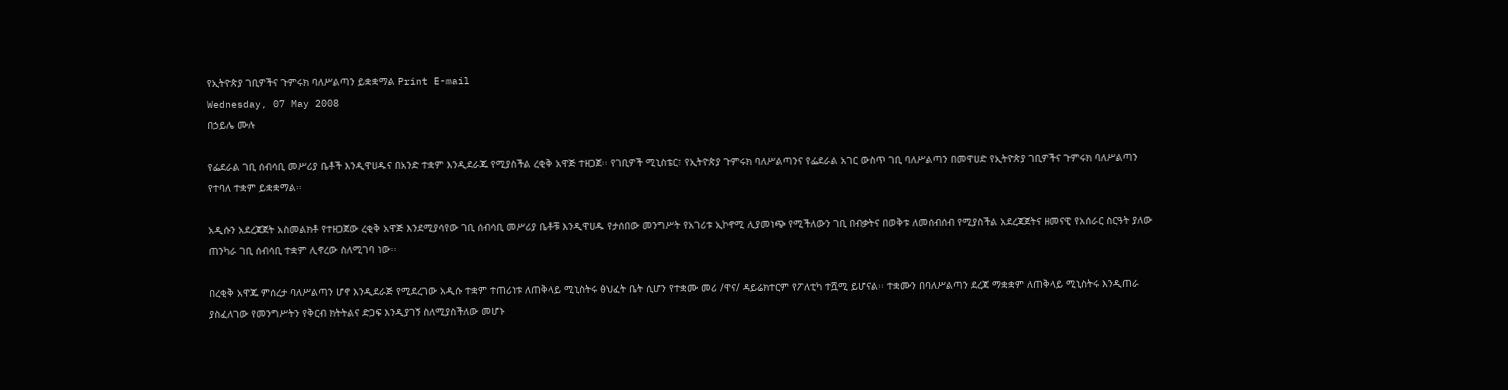የኢትዮጵያ ገቢዎችና ጉምሩክ ባለሥልጣን ይቋቋማል Print E-mail
Wednesday, 07 May 2008
በኃይሌ ሙሉ

የፌደራል ገቢ ሰብሳቢ መሥሪያ ቤቶች እንዲዋሀዱና በአንድ ተቋም እንዲደራጁ የሚያስችል ረቂቅ አዋጅ ተዘጋጀ፡፡ የገቢዎች ሚኒስቴር፣ የኢትዮጵያ ጉምሩክ ባለሥልጣንና የፌደራል አገር ውስጥ ገቢ ባለሥልጣን በመዋሀድ የኢትዮጵያ ገቢዎችና ጉምሩክ ባለሥልጣን የተባለ ተቋም ይቋቋማል፡፡

አዲሱን አደረጃጀት አስመልክቶ የተዘጋጀው ረቂቅ አዋጅ እንደሚያሳየው ገቢ ሰብሳቢ መሥሪያ ቤቶቹ እንዲዋሀዱ የታሰበው መንግሥት የአገሪቱ ኢኮኖሚ ሊያመነጭ የሚችለውን ገቢ በብቃትና በወቅቱ ለመሰብሰብ የሚያስችል አደረጃጀትና ዘመናዊ የአሰራር ስርዓት ያለው ጠንካራ ገቢ ሰብሳቢ ተቋም ሊኖረው ስለሚገባ ነው፡፡

በረቂቅ አዋጁ ምሰረታ ባለሥልጣን ሆኖ እንዲደራጅ የሚደረገው አዲሱ ተቋም ተጠሪነቱ ለጠቅላይ ሚኒስትሩ ፅህፈት ቤት ሲሆን የተቋሙ መሪ /ዋና/ ዳይሬክተርም የፖለቲካ ተሿሚ ይሆናል፡፡ ተቋሙን በባለሥልጣን ደረጃ ማቋቋም ለጠቅላይ ሚኒስትሩ እንዲጠራ ያስፈለገው የመንግሥትን የቅርብ ክትትልና ድጋፍ እንዲያገኝ ስለሚያስችለው መሆኑ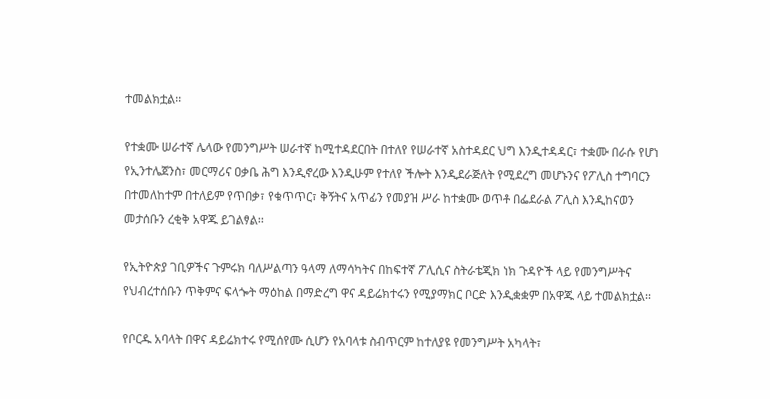ተመልክቷል፡፡

የተቋሙ ሠራተኛ ሌላው የመንግሥት ሠራተኛ ከሚተዳደርበት በተለየ የሠራተኛ አስተዳደር ህግ እንዲተዳዳር፣ ተቋሙ በራሱ የሆነ የኢንተሌጀንስ፣ መርማሪና ዐቃቤ ሕግ እንዲኖረው እንዲሁም የተለየ ችሎት እንዲደራጅለት የሚደረግ መሆኑንና የፖሊስ ተግባርን በተመለከተም በተለይም የጥበቃ፣ የቁጥጥር፣ ቅኝትና አጥፊን የመያዝ ሥራ ከተቋሙ ወጥቶ በፌደራል ፖሊስ እንዲከናወን መታሰቡን ረቂቅ አዋጁ ይገልፃል፡፡

የኢትዮጵያ ገቢዎችና ጉምሩክ ባለሥልጣን ዓላማ ለማሳካትና በከፍተኛ ፖሊሲና ስትራቴጂክ ነክ ጉዳዮች ላይ የመንግሥትና የህብረተሰቡን ጥቅምና ፍላጐት ማዕከል በማድረግ ዋና ዳይሬክተሩን የሚያማክር ቦርድ እንዲቋቋም በአዋጁ ላይ ተመልክቷል፡፡

የቦርዱ አባላት በዋና ዳይሬክተሩ የሚሰየሙ ሲሆን የአባላቱ ስብጥርም ከተለያዩ የመንግሥት አካላት፣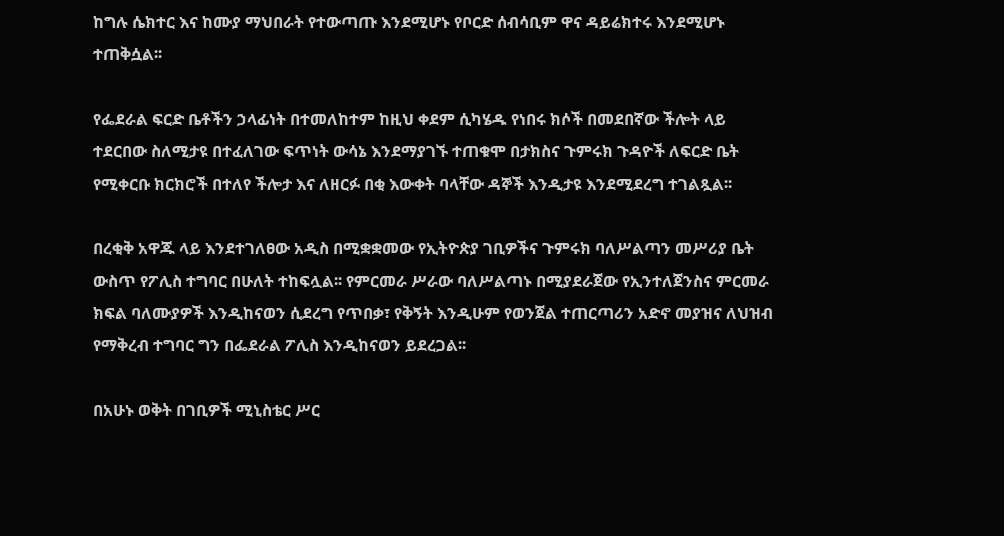ከግሉ ሴክተር እና ከሙያ ማህበራት የተውጣጡ እንደሚሆኑ የቦርድ ሰብሳቢም ዋና ዳይሬክተሩ እንደሚሆኑ ተጠቅሷል፡፡

የፌደራል ፍርድ ቤቶችን ኃላፊነት በተመለከተም ከዚህ ቀደም ሲካሄዱ የነበሩ ክሶች በመደበኛው ችሎት ላይ ተደርበው ስለሚታዩ በተፈለገው ፍጥነት ውሳኔ እንደማያገኙ ተጠቁሞ በታክስና ጉምሩክ ጉዳዮች ለፍርድ ቤት የሚቀርቡ ክርክሮች በተለየ ችሎታ እና ለዘርፉ በቂ እውቀት ባላቸው ዳኞች እንዲታዩ እንደሚደረግ ተገልጿል፡፡

በረቂቅ አዋጁ ላይ እንደተገለፀው አዲስ በሚቋቋመው የኢትዮጵያ ገቢዎችና ጉምሩክ ባለሥልጣን መሥሪያ ቤት ውስጥ የፖሊስ ተግባር በሁለት ተከፍሏል፡፡ የምርመራ ሥራው ባለሥልጣኑ በሚያደራጀው የኢንተለጀንስና ምርመራ ክፍል ባለሙያዎች እንዲከናወን ሲደረግ የጥበቃ፣ የቅኝት እንዲሁም የወንጀል ተጠርጣሪን አድኖ መያዝና ለህዝብ የማቅረብ ተግባር ግን በፌደራል ፖሊስ እንዲከናወን ይደረጋል፡፡

በአሁኑ ወቅት በገቢዎች ሚኒስቴር ሥር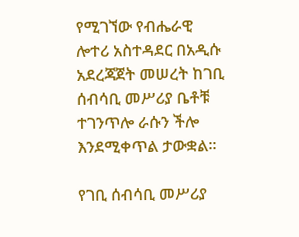የሚገኘው የብሔራዊ ሎተሪ አስተዳደር በአዲሱ አደረጃጀት መሠረት ከገቢ ሰብሳቢ መሥሪያ ቤቶቹ ተገንጥሎ ራሱን ችሎ እንደሚቀጥል ታውቋል፡፡

የገቢ ሰብሳቢ መሥሪያ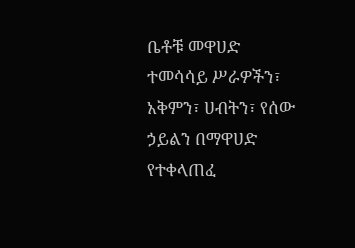ቤቶቹ መዋሀድ ተመሳሳይ ሥራዎችን፣ አቅምን፣ ሀብትን፣ የሰው ኃይልን በማዋሀድ የተቀላጠፈ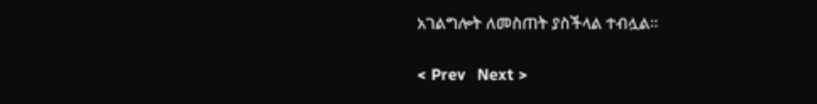አገልግሎት ለመስጠት ያስችላል ተብሏል፡፡

< Prev   Next >